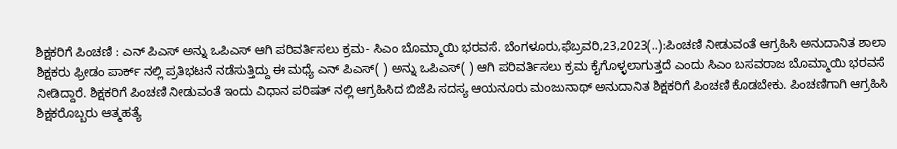ಶಿಕ್ಷಕರಿಗೆ ಪಿಂಚಣಿ : ಎನ್ ಪಿಎಸ್ ಅನ್ನು ಒಪಿಎಸ್ ಆಗಿ ಪರಿವರ್ತಿಸಲು ಕ್ರಮ- ಸಿಎಂ ಬೊಮ್ಮಾಯಿ ಭರವಸೆ. ಬೆಂಗಳೂರು,ಫೆಬ್ರವರಿ,23,2023(..):ಪಿಂಚಣಿ ನೀಡುವಂತೆ ಆಗ್ರಹಿಸಿ ಅನುದಾನಿತ ಶಾಲಾ ಶಿಕ್ಷಕರು ಫ್ರೀಡಂ ಪಾರ್ಕ್ ನಲ್ಲಿ ಪ್ರತಿಭಟನೆ ನಡೆಸುತ್ತಿದ್ದು ಈ ಮಧ್ಯೆ ಎನ್ ಪಿಎಸ್( ) ಅನ್ನು ಒಪಿಎಸ್( ) ಆಗಿ ಪರಿವರ್ತಿಸಲು ಕ್ರಮ ಕೈಗೊಳ್ಳಲಾಗುತ್ತದೆ ಎಂದು ಸಿಎಂ ಬಸವರಾಜ ಬೊಮ್ಮಾಯಿ ಭರವಸೆ ನೀಡಿದ್ದಾರೆ. ಶಿಕ್ಷಕರಿಗೆ ಪಿಂಚಣಿ ನೀಡುವಂತೆ ಇಂದು ವಿಧಾನ ಪರಿಷತ್ ನಲ್ಲಿ ಆಗ್ರಹಿಸಿದ ಬಿಜೆಪಿ ಸದಸ್ಯ ಆಯನೂರು ಮಂಜುನಾಥ್ ಅನುದಾನಿತ ಶಿಕ್ಷಕರಿಗೆ ಪಿಂಚಣಿ ಕೊಡಬೇಕು. ಪಿಂಚಣಿಗಾಗಿ ಆಗ್ರಹಿಸಿ ಶಿಕ್ಷಕರೊಬ್ಬರು ಆತ್ಮಹತ್ಯೆ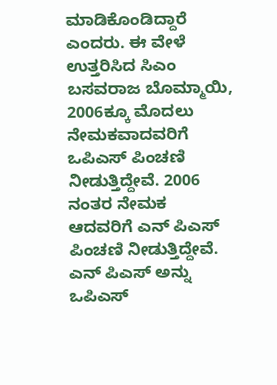ಮಾಡಿಕೊಂಡಿದ್ದಾರೆ ಎಂದರು. ಈ ವೇಳೆ ಉತ್ತರಿಸಿದ ಸಿಎಂ ಬಸವರಾಜ ಬೊಮ್ಮಾಯಿ, 2006ಕ್ಕೂ ಮೊದಲು ನೇಮಕವಾದವರಿಗೆ ಒಪಿಎಸ್ ಪಿಂಚಣಿ ನೀಡುತ್ತಿದ್ದೇವೆ. 2006 ನಂತರ ನೇಮಕ ಆದವರಿಗೆ ಎನ್ ಪಿಎಸ್ ಪಿಂಚಣಿ ನೀಡುತ್ತಿದ್ದೇವೆ. ಎನ್ ಪಿಎಸ್ ಅನ್ನು ಒಪಿಎಸ್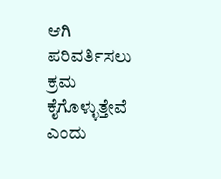ಆಗಿ ಪರಿವರ್ತಿಸಲು ಕ್ರಮ ಕೈಗೊಳ್ಳುತ್ತೇವೆ ಎಂದು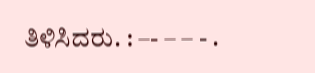ತಿಳಿಸಿದರು. : –- – – - .